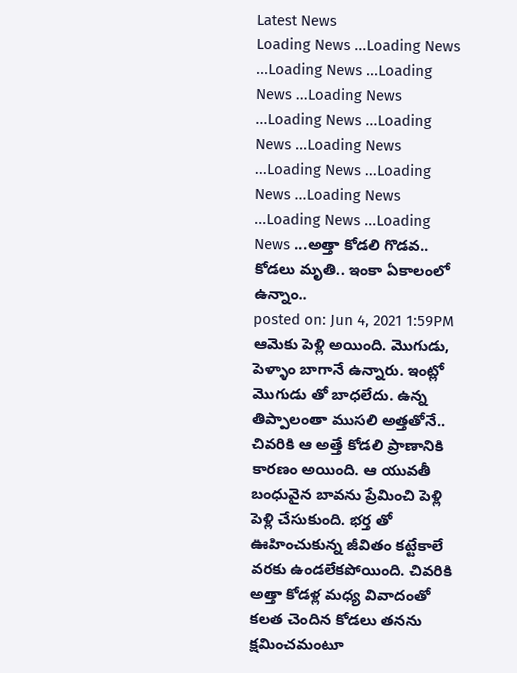Latest News
Loading News ...Loading News ...Loading News ...Loading News ...Loading News ...Loading News ...Loading News ...Loading News ...Loading News ...Loading News ...Loading News ...Loading News ...Loading News ...అత్తా కోడలి గొడవ.. కోడలు మృతి.. ఇంకా ఏకాలంలో ఉన్నాం..
posted on: Jun 4, 2021 1:59PM
ఆమెకు పెళ్లి అయింది. మొగుడు, పెళ్ళాం బాగానే ఉన్నారు. ఇంట్లో మొగుడు తో బాధలేదు. ఉన్న తిప్పాలంతా ముసలి అత్తతోనే.. చివరికి ఆ అత్తే కోడలి ప్రాణానికి కారణం అయింది. ఆ యువతీ బంధువైన బావను ప్రేమించి పెళ్లి పెళ్లి చేసుకుంది. భర్త తో ఊహించుకున్న జీవితం కట్టేకాలే వరకు ఉండలేకపోయింది. చివరికి అత్తా కోడళ్ల మధ్య వివాదంతో కలత చెందిన కోడలు తనను క్షమించమంటూ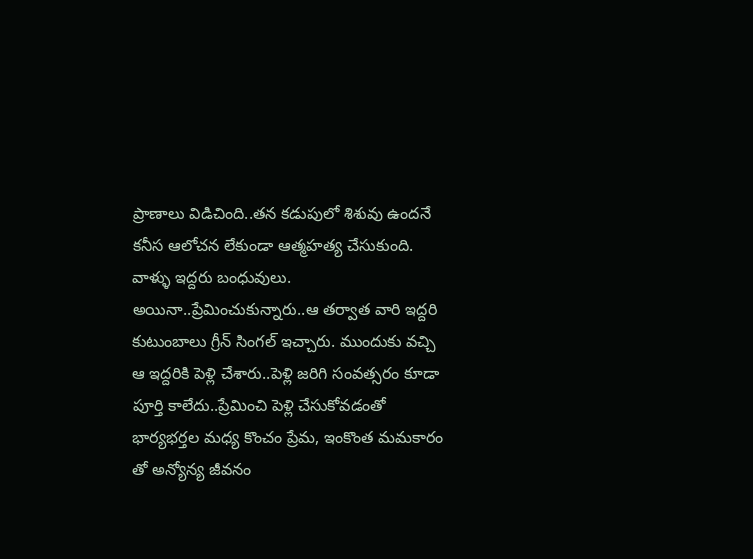ప్రాణాలు విడిచింది..తన కడుపులో శిశువు ఉందనే కనీస ఆలోచన లేకుండా ఆత్మహత్య చేసుకుంది.
వాళ్ళు ఇద్దరు బంధువులు. అయినా..ప్రేమించుకున్నారు..ఆ తర్వాత వారి ఇద్దరి కుటుంబాలు గ్రీన్ సింగల్ ఇచ్చారు. ముందుకు వచ్చి ఆ ఇద్దరికి పెళ్లి చేశారు..పెళ్లి జరిగి సంవత్సరం కూడా పూర్తి కాలేదు..ప్రేమించి పెళ్లి చేసుకోవడంతో భార్యభర్తల మధ్య కొంచం ప్రేమ, ఇంకొంత మమకారం తో అన్యోన్య జీవనం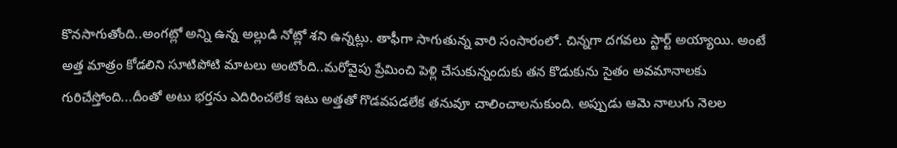కొనసాగుతోంది..అంగట్లో అన్ని ఉన్న అల్లుడి నోట్లో శని ఉన్నట్లు. తాఫీగా సాగుతున్న వారి సంసారంలో. చిన్నగా దగవలు స్టార్ట్ అయ్యాయి. అంటే అత్త మాత్రం కోడలిని సూటిపోటి మాటలు అంటోంది..మరోవైపు ప్రేమించి పెళ్లి చేసుకున్నందుకు తన కొడుకును సైతం అవమానాలకు గురిచేస్తోంది...దీంతో అటు భర్తను ఎదిరించలేక ఇటు అత్తతో గొడవపడలేక తనువూ చాలించాలనుకుంది. అప్పుడు ఆమె నాలుగు నెలల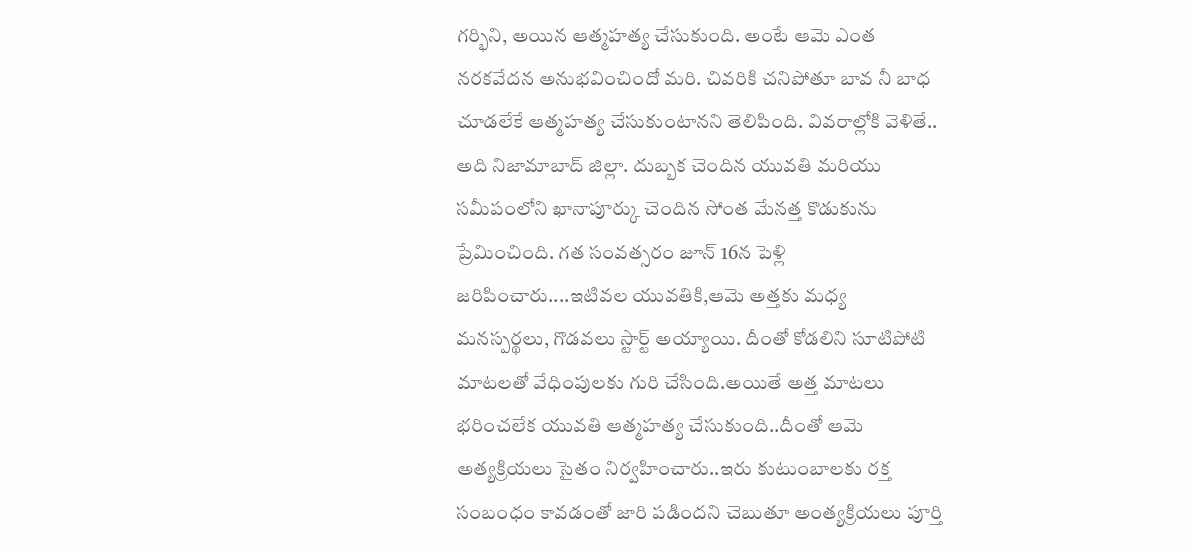గర్భిని, అయిన ఆత్మహత్య చేసుకుంది. అంటే ఆమె ఎంత నరకవేదన అనుభవించిందో మరి. చివరికి చనిపోతూ బావ నీ బాధ చూడలేకే ఆత్మహత్య చేసుకుంటానని తెలిపింది. వివరాల్లోకి వెళితే..
అది నిజామాబాద్ జిల్లా. దుబ్బక చెందిన యువతి మరియు సమీపంలోని ఖానాపూర్కు చెందిన సోంత మేనత్త కొడుకును ప్రేమించింది. గత సంవత్సరం జూన్ 16న పెళ్లి జరిపించారు....ఇటివల యువతికి,ఆమె అత్తకు మధ్య మనస్పర్థలు, గొడవలు స్టార్ట్ అయ్యాయి. దీంతో కోడలిని సూటిపోటి మాటలతో వేధింపులకు గురి చేసింది.అయితే అత్త మాటలు భరించలేక యువతి ఆత్మహత్య చేసుకుంది..దీంతో ఆమె అత్యక్రియలు సైతం నిర్వహించారు..ఇరు కుటుంబాలకు రక్త సంబంధం కావడంతో జారి పడిందని చెబుతూ అంత్యక్రియలు పూర్తి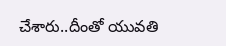చేశారు..దీంతో యువతి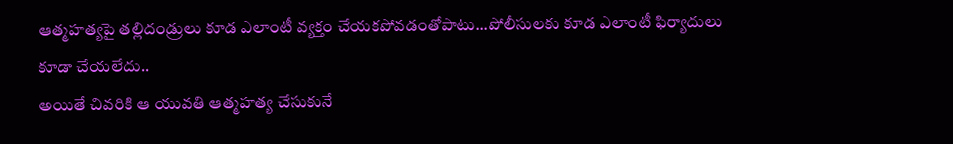ఆత్మహత్యపై తల్లిదండ్రులు కూడ ఎలాంటీ వ్యక్తం చేయకపోవడంతోపాటు...పోలీసులకు కూడ ఎలాంటీ ఫిర్యాదులు కూడా చేయలేదు..
అయితే చివరికి ఆ యువతి ఆత్మహత్య చేసుకునే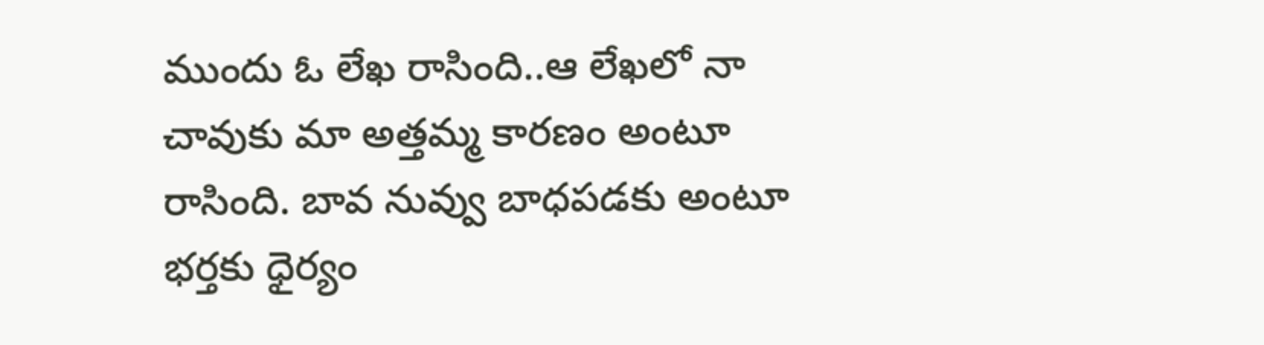ముందు ఓ లేఖ రాసింది..ఆ లేఖలో నా చావుకు మా అత్తమ్మ కారణం అంటూ రాసింది. బావ నువ్వు బాధపడకు అంటూ భర్తకు ధైర్యం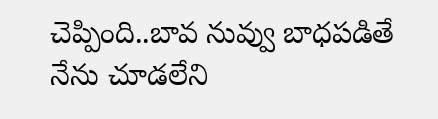చెప్పింది..బావ నువ్వు బాధపడితే నేను చూడలేని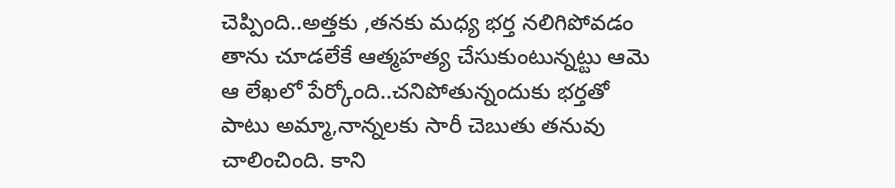చెప్పింది..అత్తకు ,తనకు మధ్య భర్త నలిగిపోవడం తాను చూడలేకే ఆత్మహత్య చేసుకుంటున్నట్టు ఆమె ఆ లేఖలో పేర్కోంది..చనిపోతున్నందుకు భర్తతో పాటు అమ్మా,నాన్నలకు సారీ చెబుతు తనువు చాలించింది. కాని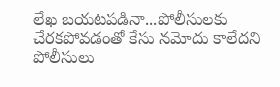లేఖ బయటపడినా...పోలీసులకు చేరకపోవడంతో కేసు నమోదు కాలేదని పోలీసులు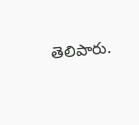తెలిపారు.